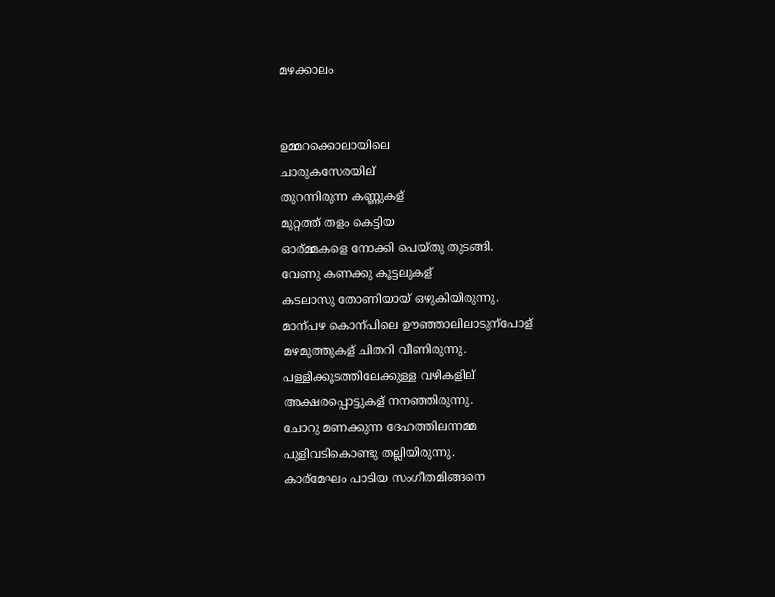മഴക്കാലം


ഉമ്മറക്കൊലായിലെ
ചാരുകസേരയില്
തുറന്നിരുന്ന കണ്ണുകള്
മുറ്റത്ത് തളം കെട്ടിയ
ഓര്മ്മകളെ നോക്കി പെയ്തു തുടങ്ങി.
വേണു കണക്കു കൂട്ടലുകള്
കടലാസു തോണിയായ് ഒഴുകിയിരുന്നു.
മാന്പഴ കൊന്പിലെ ഊഞ്ഞാലിലാടുന്പോള്
മഴമുത്തുകള് ചിതറി വീണിരുന്നു.
പള്ളിക്കൂടത്തിലേക്കുള്ള വഴികളില്
അക്ഷരപ്പൊട്ടുകള് നനഞ്ഞിരുന്നു.
ചോറു മണക്കുന്ന ദേഹത്തിലന്നമ്മ
പുളിവടികൊണ്ടു തല്ലിയിരുന്നു.
കാര്മേഘം പാടിയ സംഗീതമിങ്ങനെ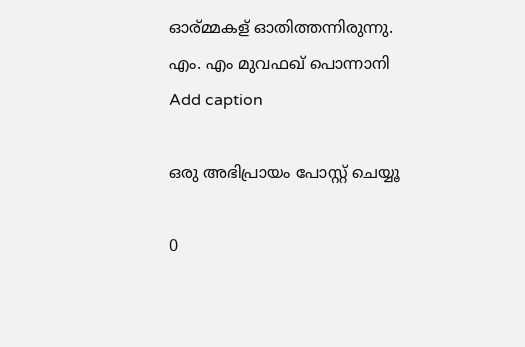ഓര്മ്മകള് ഓതിത്തന്നിരുന്നു.
എം. എം മുവഫഖ് പൊന്നാനി
Add caption

ഒരു അഭിപ്രായം പോസ്റ്റ് ചെയ്യൂ

0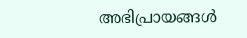അഭിപ്രായങ്ങള്‍